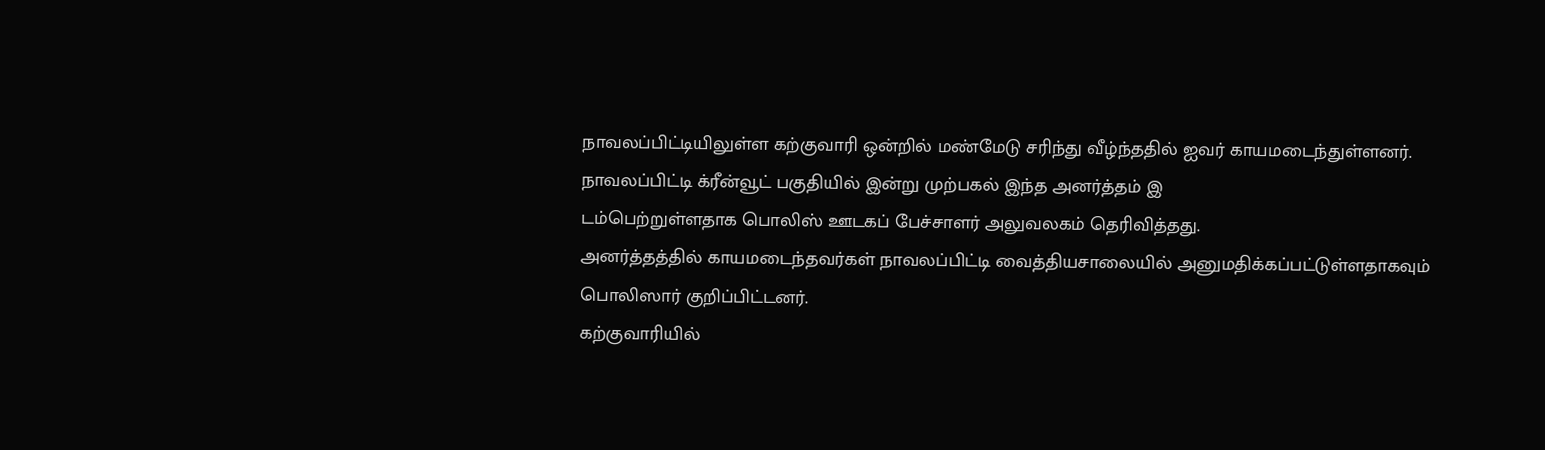நாவலப்பிட்டியிலுள்ள கற்குவாரி ஒன்றில் மண்மேடு சரிந்து வீழ்ந்ததில் ஐவர் காயமடைந்துள்ளனர்.
நாவலப்பிட்டி க்ரீன்வூட் பகுதியில் இன்று முற்பகல் இந்த அனர்த்தம் இ
டம்பெற்றுள்ளதாக பொலிஸ் ஊடகப் பேச்சாளர் அலுவலகம் தெரிவித்தது.
அனர்த்தத்தில் காயமடைந்தவர்கள் நாவலப்பிட்டி வைத்தியசாலையில் அனுமதிக்கப்பட்டுள்ளதாகவும் பொலிஸார் குறிப்பிட்டனர்.
கற்குவாரியில்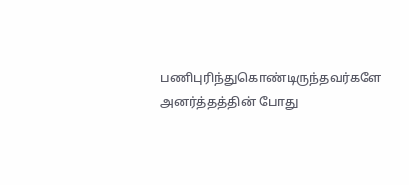பணிபுரிந்துகொண்டிருந்தவர்களே அனர்த்தத்தின் போது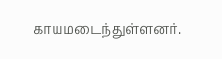காயமடைந்துள்ளனர்.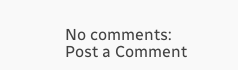No comments:
Post a Comment